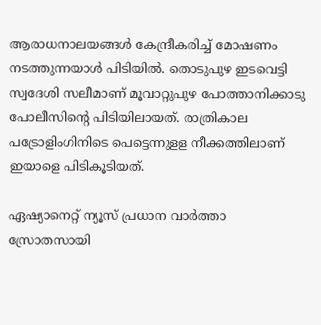ആരാധനാലയങ്ങൾ കേന്ദ്രീകരിച്ച് മോഷണം നടത്തുന്നയാൾ പിടിയില്‍. തൊടുപുഴ ഇടവെട്ടി സ്വദേശി സലീമാണ് മൂവാറ്റുപുഴ പോത്താനിക്കാടു പോലീസിന്‍റെ പിടിയിലായത്. രാത്രികാല പട്രോളിംഗിനിടെ പെട്ടെന്നുളള നീക്കത്തിലാണ് ഇയാളെ പിടികൂടിയത്.

ഏഷ്യാനെറ്റ് ന്യൂസ് പ്രധാന വാർത്താ സ്രോതസായി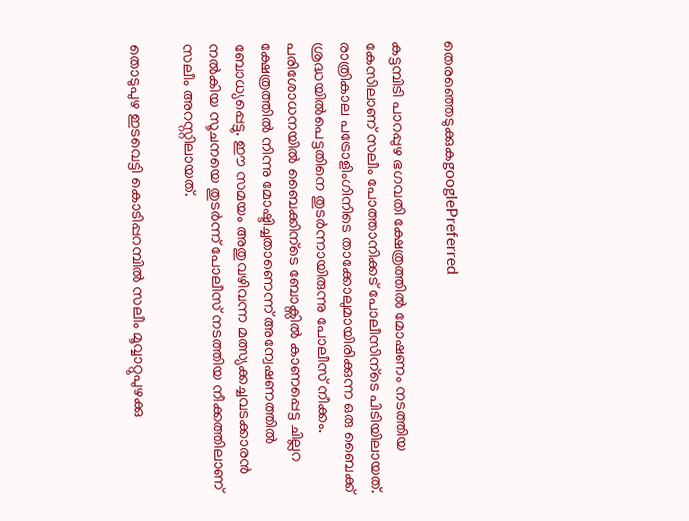തെരഞ്ഞെടുക്കുകgooglePreferred

കട്ടമ്പിടി പാറപ്പുഴ ഭഗവതി ക്ഷേത്രത്തിൽ മോഷണം നടത്തിയ കേസിലാണ് സലീം പോത്താനിക്കട് പോലീസിന്ടെ പിടിയിലായത്. രാത്രികാല പട്രോളിംഗിനിടെ താക്കോലുമായിരിക്കുന്ന ഒരു ബൈക്ക് ശ്രദ്ധയിൽപെട്ടതിനെ തുടർന്നായിരുന്നു പോലീസ് നീക്കം. പരിശോധനയിൽ ബൈക്കിന്ടെ ബോക്സിൽ കാണപ്പെട്ട ചില്ലറ ക്ഷേത്രത്തിൽ നിന്നു മോഷ്ടിച്ചതാണെന്ന് അന്വേഷണത്തിൽ ബോധ്യപ്പെട്ടു. ഈ സമയം അതുവഴിവന്ന മത്സ്യക്കച്ചവടക്കാരൻ നൽകിയ സൂചനയെ തുടർന്ന് പോലീസ് നടത്തിയ നീക്കത്തിലാണ് സലീം അറസ്റ്റിലായത്.

തൊടുപുഴ ഇടവെട്ടി കൊടിപ്പറമ്പിൽ സലീം മൂവ്വാറ്റുപുഴക്കു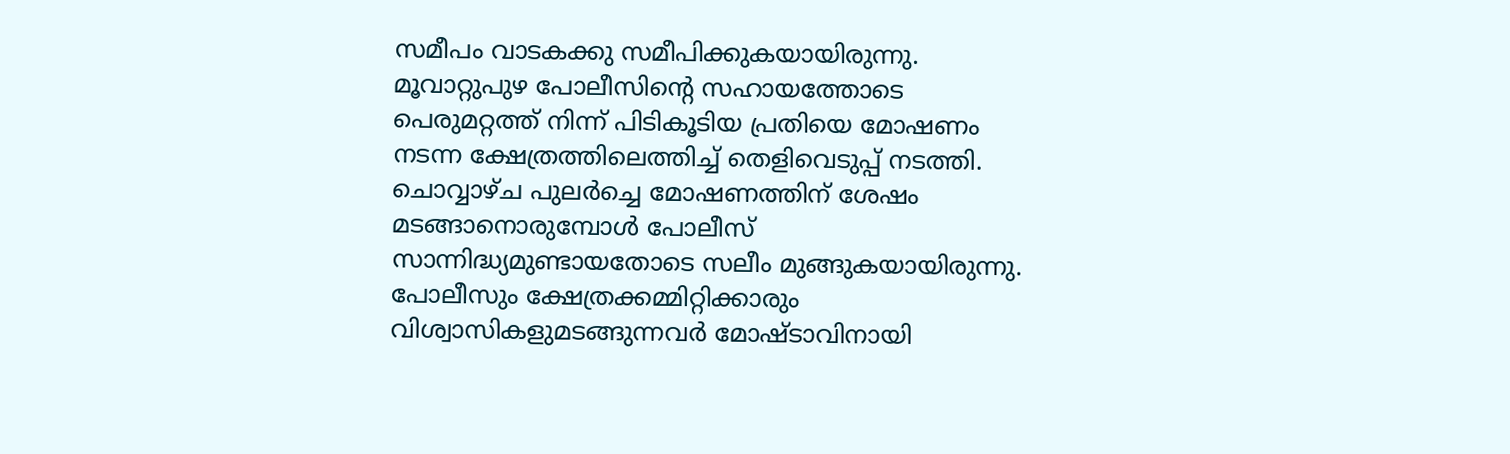സമീപം വാടകക്കു സമീപിക്കുകയായിരുന്നു. മൂവാറ്റുപുഴ പോലീസിന്‍റെ സഹായത്തോടെ പെരുമറ്റത്ത് നിന്ന് പിടികൂടിയ പ്രതിയെ മോഷണം നടന്ന ക്ഷേത്രത്തിലെത്തിച്ച് തെളിവെടുപ്പ് നടത്തി. ചൊവ്വാഴ്ച പുലർച്ചെ മോഷണത്തിന് ശേഷം മടങ്ങാനൊരുമ്പോൾ പോലീസ് സാന്നിദ്ധ്യമുണ്ടായതോടെ സലീം മുങ്ങുകയായിരുന്നു. പോലീസും ക്ഷേത്രക്കമ്മിറ്റിക്കാരും വിശ്വാസികളുമടങ്ങുന്നവർ മോഷ്ടാവിനായി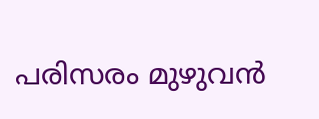പരിസരം മുഴുവൻ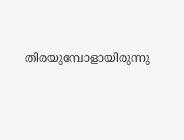തിരയുമ്പോളായിരുന്നു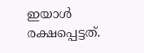ഇയാൾ രക്ഷപ്പെട്ടത്.